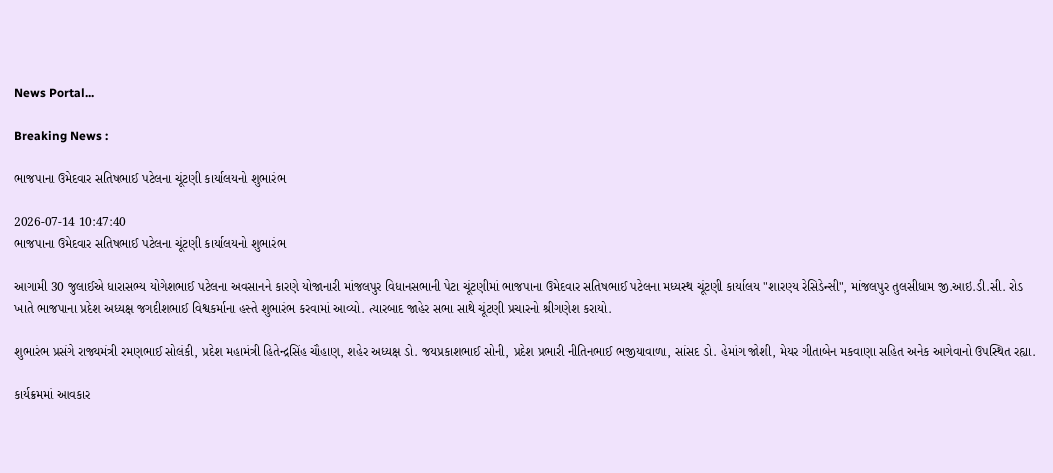News Portal...

Breaking News :

ભાજપાના ઉમેદવાર સતિષભાઈ પટેલના ચૂંટણી કાર્યાલયનો શુભારંભ

2026-07-14 10:47:40
ભાજપાના ઉમેદવાર સતિષભાઈ પટેલના ચૂંટણી કાર્યાલયનો શુભારંભ

આગામી 30 જુલાઈએ ધારાસભ્ય યોગેશભાઈ પટેલના અવસાનને કારણે યોજાનારી માંજલપુર વિધાનસભાની પેટા ચૂંટણીમાં ભાજપાના ઉમેદવાર સતિષભાઈ પટેલના મધ્યસ્થ ચૂંટણી કાર્યાલય "શારણ્ય રેસિડેન્સી", માંજલપુર તુલસીધામ જી.આઇ.ડી.સી. રોડ ખાતે ભાજપાના પ્રદેશ અધ્યક્ષ જગદીશભાઈ વિશ્વકર્માના હસ્તે શુભારંભ કરવામાં આવ્યો. ત્યારબાદ જાહેર સભા સાથે ચૂંટણી પ્રચારનો શ્રીગણેશ કરાયો.

શુભારંભ પ્રસંગે રાજ્યમંત્રી રમણભાઈ સોલંકી, પ્રદેશ મહામંત્રી હિતેન્દ્રસિંહ ચૌહાણ, શહેર અધ્યક્ષ ડો. જયપ્રકાશભાઈ સોની, પ્રદેશ પ્રભારી નીતિનભાઈ ભજીયાવાળા, સાંસદ ડો. હેમાંગ જોશી, મેયર ગીતાબેન મકવાણા સહિત અનેક આગેવાનો ઉપસ્થિત રહ્યા.

કાર્યક્રમમાં આવકાર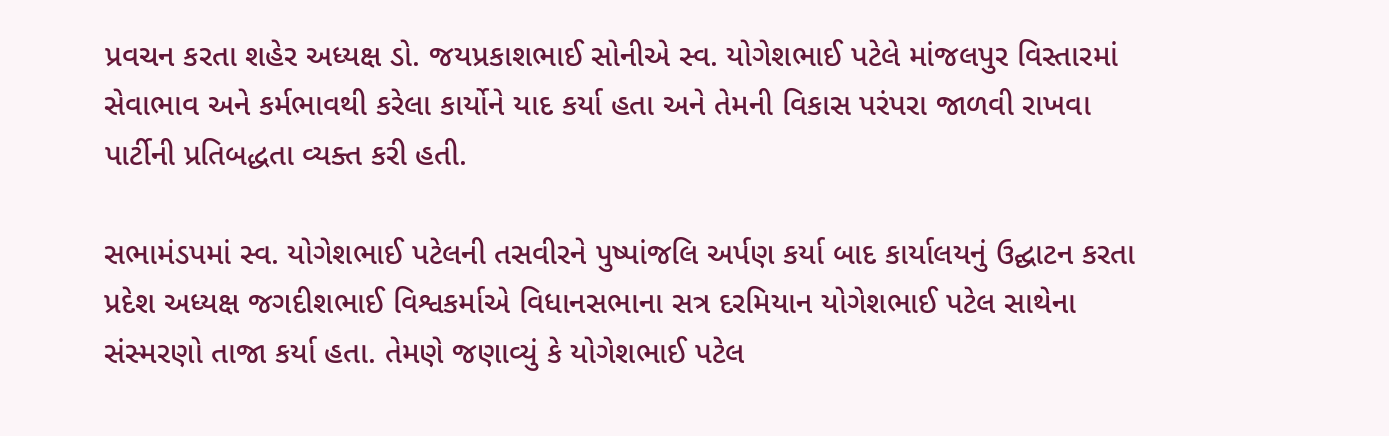પ્રવચન કરતા શહેર અધ્યક્ષ ડો. જયપ્રકાશભાઈ સોનીએ સ્વ. યોગેશભાઈ પટેલે માંજલપુર વિસ્તારમાં સેવાભાવ અને કર્મભાવથી કરેલા કાર્યોને યાદ કર્યા હતા અને તેમની વિકાસ પરંપરા જાળવી રાખવા પાર્ટીની પ્રતિબદ્ધતા વ્યક્ત કરી હતી.

સભામંડપમાં સ્વ. યોગેશભાઈ પટેલની તસવીરને પુષ્પાંજલિ અર્પણ કર્યા બાદ કાર્યાલયનું ઉદ્ઘાટન કરતા પ્રદેશ અધ્યક્ષ જગદીશભાઈ વિશ્વકર્માએ વિધાનસભાના સત્ર દરમિયાન યોગેશભાઈ પટેલ સાથેના સંસ્મરણો તાજા કર્યા હતા. તેમણે જણાવ્યું કે યોગેશભાઈ પટેલ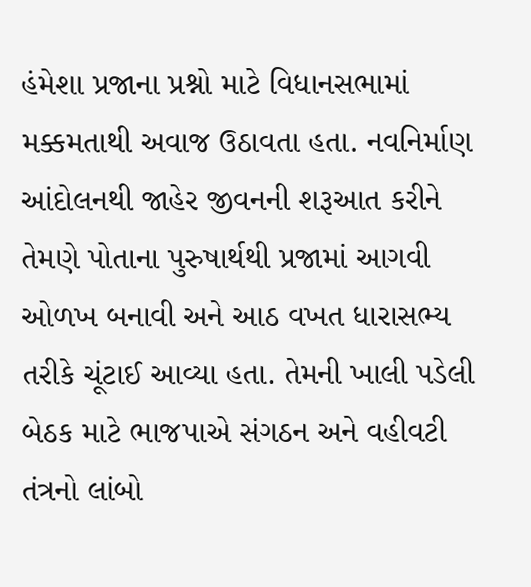હંમેશા પ્રજાના પ્રશ્નો માટે વિધાનસભામાં મક્કમતાથી અવાજ ઉઠાવતા હતા. નવનિર્માણ આંદોલનથી જાહેર જીવનની શરૂઆત કરીને તેમણે પોતાના પુરુષાર્થથી પ્રજામાં આગવી ઓળખ બનાવી અને આઠ વખત ધારાસભ્ય તરીકે ચૂંટાઈ આવ્યા હતા. તેમની ખાલી પડેલી બેઠક માટે ભાજપાએ સંગઠન અને વહીવટી તંત્રનો લાંબો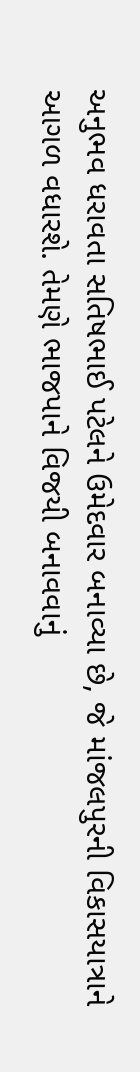અનુભવ ધરાવતા સતિષભાઈ પટેલને ઉમેદવાર બનાવ્યા છે, જે માંજલપુરની વિકાસયાત્રાને આગળ વધારશે. તેમણે ભાજપાને વિજયી બનાવવાનું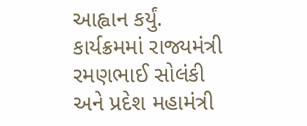આહ્વાન કર્યું. કાર્યક્રમમાં રાજ્યમંત્રી રમણભાઈ સોલંકી અને પ્રદેશ મહામંત્રી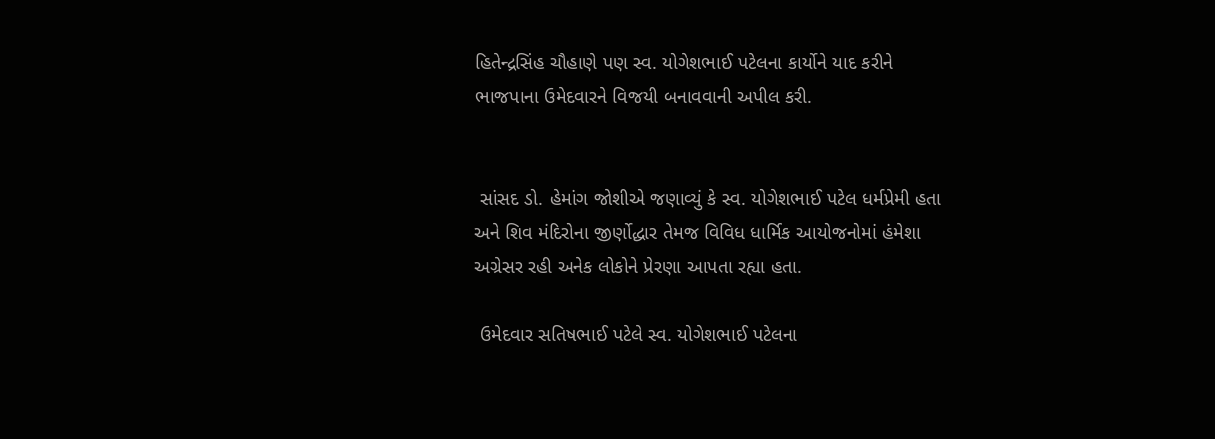હિતેન્દ્રસિંહ ચૌહાણે પણ સ્વ. યોગેશભાઈ પટેલના કાર્યોને યાદ કરીને ભાજપાના ઉમેદવારને વિજયી બનાવવાની અપીલ કરી.


 સાંસદ ડો. હેમાંગ જોશીએ જણાવ્યું કે સ્વ. યોગેશભાઈ પટેલ ધર્મપ્રેમી હતા અને શિવ મંદિરોના જીર્ણોદ્ધાર તેમજ વિવિધ ધાર્મિક આયોજનોમાં હંમેશા અગ્રેસર રહી અનેક લોકોને પ્રેરણા આપતા રહ્યા હતા.

 ઉમેદવાર સતિષભાઈ પટેલે સ્વ. યોગેશભાઈ પટેલના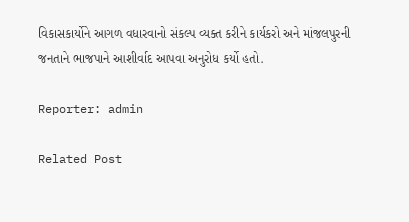વિકાસકાર્યોને આગળ વધારવાનો સંકલ્પ વ્યક્ત કરીને કાર્યકરો અને માંજલપુરની જનતાને ભાજપાને આશીર્વાદ આપવા અનુરોધ કર્યો હતો.

Reporter: admin

Related Post